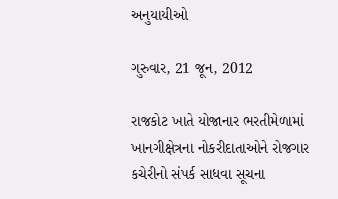અનુયાયીઓ

ગુરુવાર, 21 જૂન, 2012

રાજકોટ ખાતે યોજાનાર ભરતીમેળામાં ખાનગીક્ષેત્રના નોકરીદાતાઓને રોજગાર કચેરીનો સંપર્ક સાધવા સૂચના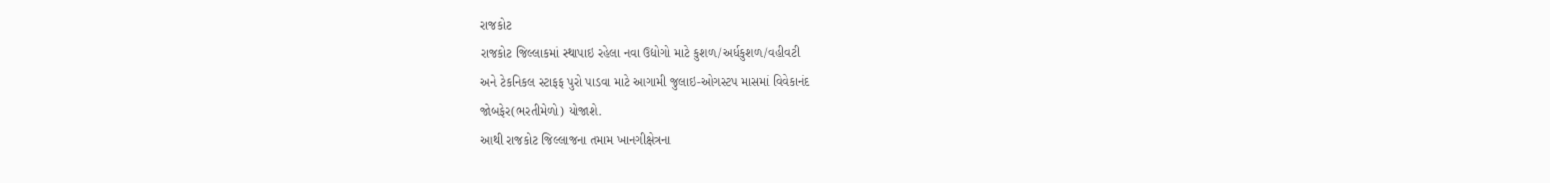રાજકોટ
રાજકોટ જિલ્લાકમાં સ્થાપાઇ રહેલા નવા ઉદ્યોગો માટે કુશળ/અર્ધકુશળ/વહીવટી
અને ટેકનિકલ સ્ટાફફ પુરો પાડવા માટે આગામી જુલાઇ-ઓગસ્ટપ માસમાં વિવેકાનંદ
જોબફેર(ભરતીમેળો) યોજાશે.
આથી રાજકોટ જિલ્લાજના તમામ ખાનગીક્ષેત્રના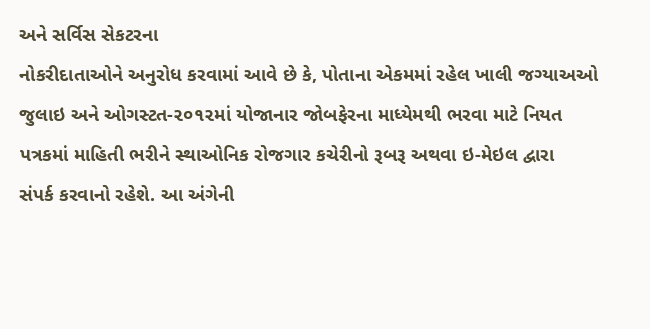અને સર્વિસ સેકટરના
નોકરીદાતાઓને અનુરોધ કરવામાં આવે છે કે, પોતાના એકમમાં રહેલ ખાલી જગ્યાઅઓ
જુલાઇ અને ઓગસ્ટત-૨૦૧૨માં યોજાનાર જોબફેરના માધ્યેમથી ભરવા માટે નિયત
પત્રકમાં માહિતી ભરીને સ્થાઓનિક રોજગાર કચેરીનો રૂબરૂ અથવા ઇ-મેઇલ દ્વારા
સંપર્ક કરવાનો રહેશે. આ અંગેની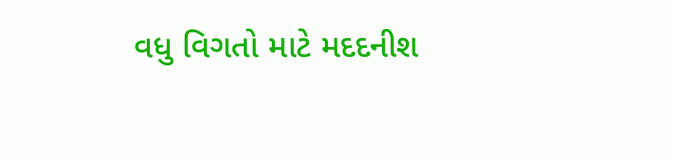વધુ વિગતો માટે મદદનીશ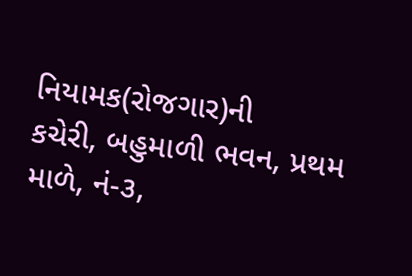નિયામક(રોજગાર)ની
કચેરી, બહુમાળી ભવન, પ્રથમ માળે, નં-૩,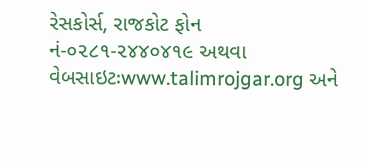રેસકોર્સ, રાજકોટ ફોન
નં-૦૨૮૧-૨૪૪૦૪૧૯ અથવા વેબસાઇટઃwww.talimrojgar.org અને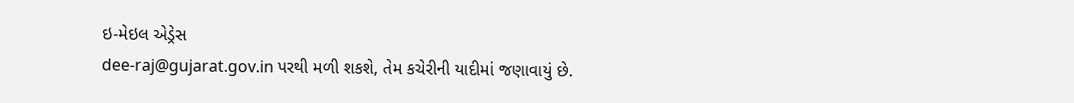ઇ-મેઇલ એડ્રેસ
dee-raj@gujarat.gov.in પરથી મળી શકશે, તેમ કચેરીની યાદીમાં જણાવાયું છે.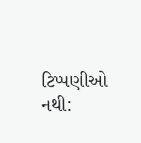ટિપ્પણીઓ નથી: